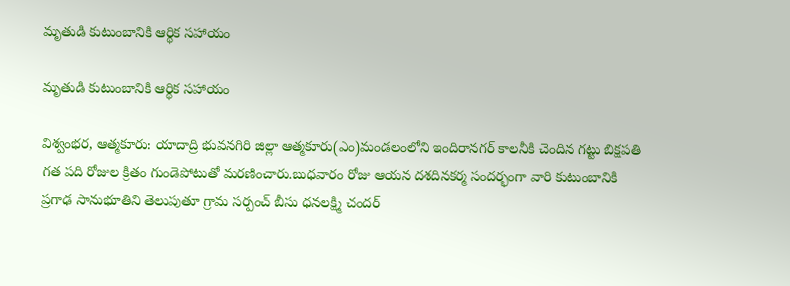మృతుడి కుటుంబానికి ఆర్థిక సహాయం

మృతుడి కుటుంబానికి ఆర్థిక సహాయం

విశ్వంభర, ఆత్మకూరు: యాదాద్రి భువనగిరి జిల్లా ఆత్మకూరు(ఎం)మండలంలోని ఇందిరానగర్ కాలనీకి చెందిన గట్టు బిక్షపతి గత పది రోజుల క్రితం గుండెపోటుతో మరణించారు.బుధవారం రోజు ఆయన దశదినకర్మ సందర్భంగా వారి కుటుంబానికి ప్రగాఢ సానుభూతిని తెలుపుతూ గ్రామ సర్పంచ్ బీసు ధనలక్ష్మి చందర్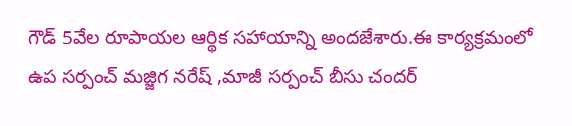గౌడ్ 5వేల రూపాయల ఆర్థిక సహాయాన్ని అందజేశారు.ఈ కార్యక్రమంలో ఉప సర్పంచ్ మజ్జిగ నరేష్ ,మాజీ సర్పంచ్ బీసు చందర్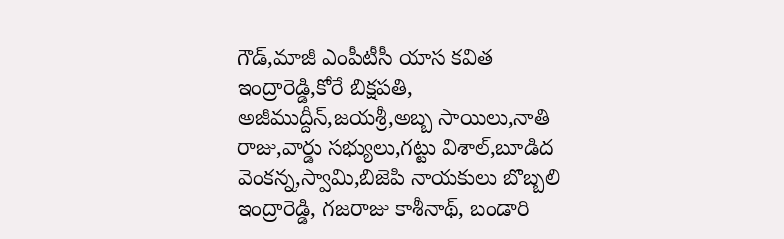గౌడ్,మాజీ ఎంపీటీసీ యాస కవిత ఇంద్రారెడ్డి,కోరే బిక్షపతి, అజీముద్దీన్,జయశ్రీ,అబ్బ సాయిలు,నాతి రాజు,వార్డు సభ్యులు,గట్టు విశాల్,బూడిద వెంకన్న,స్వామి,బిజెపి నాయకులు బొబ్బలి ఇంద్రారెడ్డి, గజరాజు కాశీనాథ్, బండారి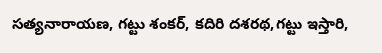సత్యనారాయణ, గట్టు శంకర్, కదిరి దశరథ,గట్టు ఇస్తారి,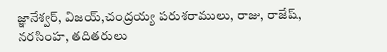జ్ఞానేశ్వర్, విజయ్,చంద్రయ్య పరుశరాములు, రాజు, రాజేష్, నరసింహ, తదితరులు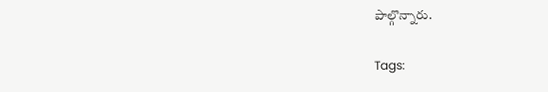పాల్గొన్నారు.

Tags: